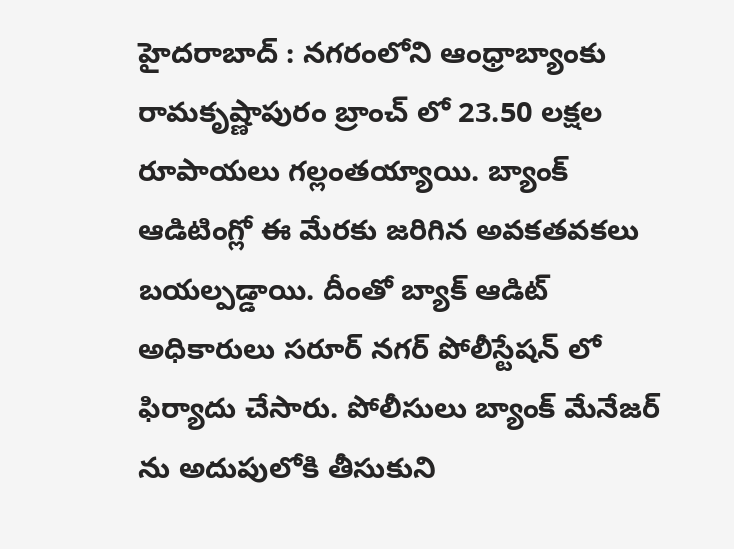హైదరాబాద్ : నగరంలోని ఆంధ్రాబ్యాంకు రామకృష్ణాపురం బ్రాంచ్ లో 23.50 లక్షల రూపాయలు గల్లంతయ్యాయి. బ్యాంక్ ఆడిటింగ్లో ఈ మేరకు జరిగిన అవకతవకలు బయల్పడ్డాయి. దీంతో బ్యాక్ ఆడిట్ అధికారులు సరూర్ నగర్ పోలీస్టేషన్ లో ఫిర్యాదు చేసారు. పోలీసులు బ్యాంక్ మేనేజర్ ను అదుపులోకి తీసుకుని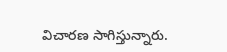విచారణ సాగిస్తున్నారు.